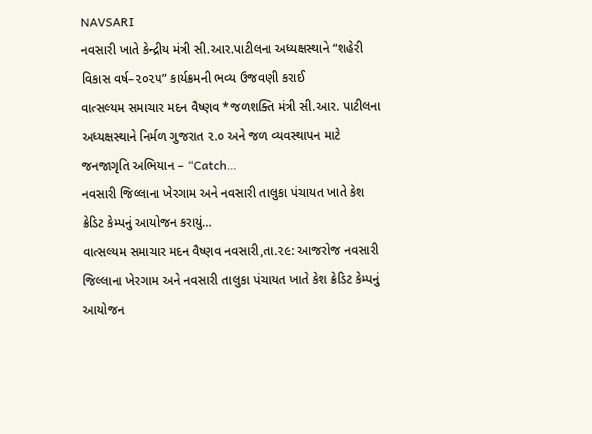NAVSARI
નવસારી ખાતે કેન્દ્રીય મંત્રી સી.આર.પાટીલના અધ્યક્ષસ્થાને “શહેરી વિકાસ વર્ષ–૨૦૨૫” કાર્યક્રમની ભવ્ય ઉજવણી કરાઈ
વાત્સલ્યમ સમાચાર મદન વૈષ્ણવ *જળશક્તિ મંત્રી સી.આર. પાટીલના અધ્યક્ષસ્થાને નિર્મળ ગુજરાત ૨.૦ અને જળ વ્યવસ્થાપન માટે જનજાગૃતિ અભિયાન – “Catch…
નવસારી જિલ્લાના ખેરગામ અને નવસારી તાલુકા પંચાયત ખાતે કેશ ક્રેડિટ કેમ્પનું આયોજન કરાયું…
વાત્સલ્યમ સમાચાર મદન વૈષ્ણવ નવસારી,તા.૨૯: આજરોજ નવસારી જિલ્લાના ખેરગામ અને નવસારી તાલુકા પંચાયત ખાતે કેશ ક્રેડિટ કેમ્પનું આયોજન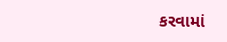કરવામાં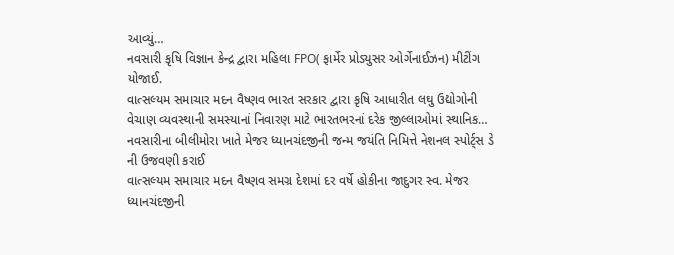આવ્યું…
નવસારી કૃષિ વિજ્ઞાન કેન્દ્ર દ્વારા મહિલા FPO( ફાર્મેર પ્રોડ્યુસર ઓર્ગેનાઈઝન) મીટીંગ યોજાઈ.
વાત્સલ્યમ સમાચાર મદન વૈષ્ણવ ભારત સરકાર દ્વારા કૃષિ આધારીત લઘુ ઉદ્યોગોની વેચાણ વ્યવસ્થાની સમસ્યાનાં નિવારણ માટે ભારતભરનાં દરેક જીલ્લાઓમાં સ્થાનિક…
નવસારીના બીલીમોરા ખાતે મેજર ધ્યાનચંદજીની જન્મ જયંતિ નિમિત્તે નેશનલ સ્પોર્ટ્સ ડે ની ઉજવણી કરાઈ
વાત્સલ્યમ સમાચાર મદન વૈષ્ણવ સમગ્ર દેશમાં દર વર્ષે હોકીના જાદુગર સ્વ. મેજર ધ્યાનચંદજીની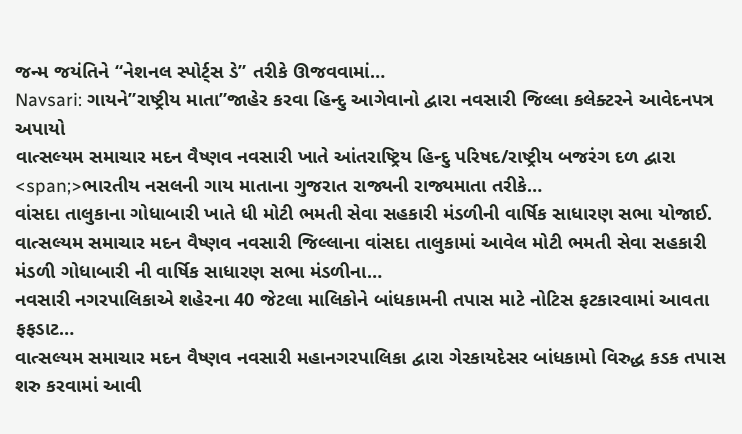જન્મ જયંતિને “નેશનલ સ્પોર્ટ્સ ડે” તરીકે ઊજવવામાં…
Navsari: ગાયને”રાષ્ટ્રીય માતા”જાહેર કરવા હિન્દુ આગેવાનો દ્વારા નવસારી જિલ્લા કલેક્ટરને આવેદનપત્ર અપાયો
વાત્સલ્યમ સમાચાર મદન વૈષ્ણવ નવસારી ખાતે આંતરાષ્ટ્રિય હિન્દુ પરિષદ/રાષ્ટ્રીય બજરંગ દળ દ્વારા <span;>ભારતીય નસલની ગાય માતાના ગુજરાત રાજ્યની રાજ્યમાતા તરીકે…
વાંસદા તાલુકાના ગોધાબારી ખાતે ધી મોટી ભમતી સેવા સહકારી મંડળીની વાર્ષિક સાધારણ સભા યોજાઈ.
વાત્સલ્યમ સમાચાર મદન વૈષ્ણવ નવસારી જિલ્લાના વાંસદા તાલુકામાં આવેલ મોટી ભમતી સેવા સહકારી મંડળી ગોધાબારી ની વાર્ષિક સાધારણ સભા મંડળીના…
નવસારી નગરપાલિકાએ શહેરના 40 જેટલા માલિકોને બાંધકામની તપાસ માટે નોટિસ ફટકારવામાં આવતા ફફડાટ…
વાત્સલ્યમ સમાચાર મદન વૈષ્ણવ નવસારી મહાનગરપાલિકા દ્વારા ગેરકાયદેસર બાંધકામો વિરુદ્ધ કડક તપાસ શરુ કરવામાં આવી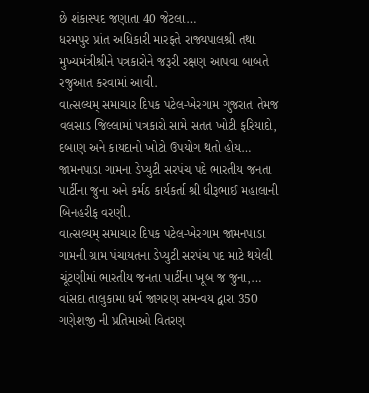છે શંકાસ્પદ જણાતા 40 જેટલા…
ધરમપુર પ્રાંત અધિકારી મારફતે રાજ્યપાલશ્રી તથા મુખ્યમંત્રીશ્રીને પત્રકારોને જરૂરી રક્ષણ આપવા બાબતે રજુઆત કરવામાં આવી.
વાત્સલ્યમ્ સમાચાર દિપક પટેલ-ખેરગામ ગુજરાત તેમજ વલસાડ જિલ્લામાં પત્રકારો સામે સતત ખોટી ફરિયાદો, દબાણ અને કાયદાનો ખોટો ઉપયોગ થતો હોય…
જામનપાડા ગામના ડેપ્યુટી સરપંચ પદે ભારતીય જનતા પાર્ટીના જુના અને કર્મઠ કાર્યકર્તા શ્રી ધીરૂભાઈ મહાલાની બિનહરીફ વરણી.
વાત્સલ્યમ્ સમાચાર દિપક પટેલ-ખેરગામ જામનપાડા ગામની ગ્રામ પંચાયતના ડેપ્યુટી સરપંચ પદ માટે થયેલી ચૂંટણીમાં ભારતીય જનતા પાર્ટીના ખૂબ જ જુના,…
વાંસદા તાલુકામા ધર્મ જાગરણ સમન્વય દ્વારા 350 ગણેશજી ની પ્રતિમાઓ વિતરણ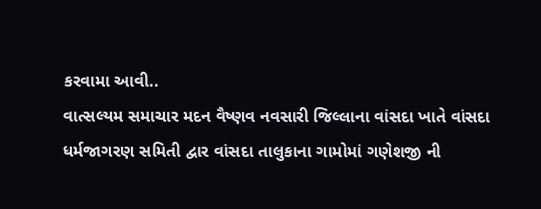કરવામા આવી..
વાત્સલ્યમ સમાચાર મદન વૈષ્ણવ નવસારી જિલ્લાના વાંસદા ખાતે વાંસદા ધર્મજાગરણ સમિતી દ્વાર વાંસદા તાલુકાના ગામોમાં ગણેશજી ની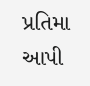પ્રતિમા આપી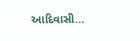આદિવાસી…